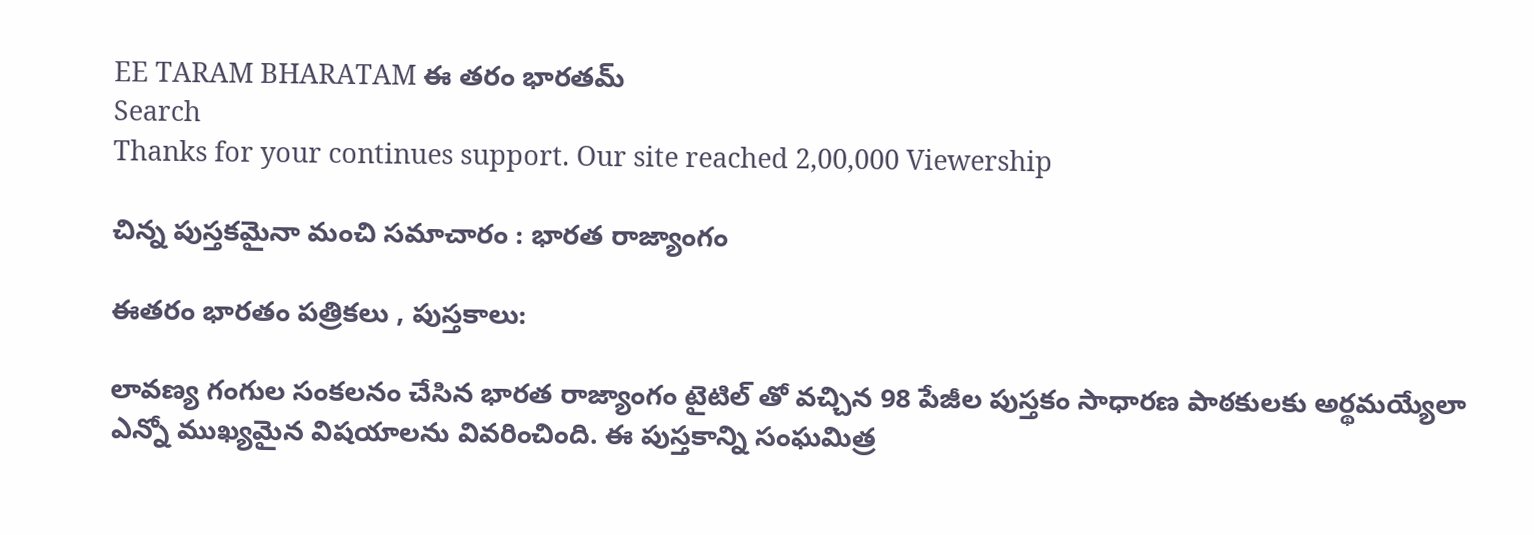EE TARAM BHARATAM ఈ తరం భారతమ్
Search
Thanks for your continues support. Our site reached 2,00,000 Viewership

చిన్న పుస్తకమైనా మంచి సమాచారం : భారత రాజ్యాంగం

ఈతరం భారతం పత్రికలు , పుస్తకాలు:

లావణ్య గంగుల సంకలనం చేసిన భారత రాజ్యాంగం టైటిల్ తో వచ్చిన 98 పేజీల పుస్తకం సాధారణ పాఠకులకు అర్థమయ్యేలా ఎన్నో ముఖ్యమైన విషయాలను వివరించింది. ఈ పుస్తకాన్ని సంఘమిత్ర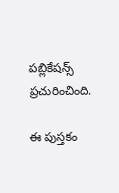పబ్లికేషన్స్ ప్రచురించింది.

ఈ పుస్తకం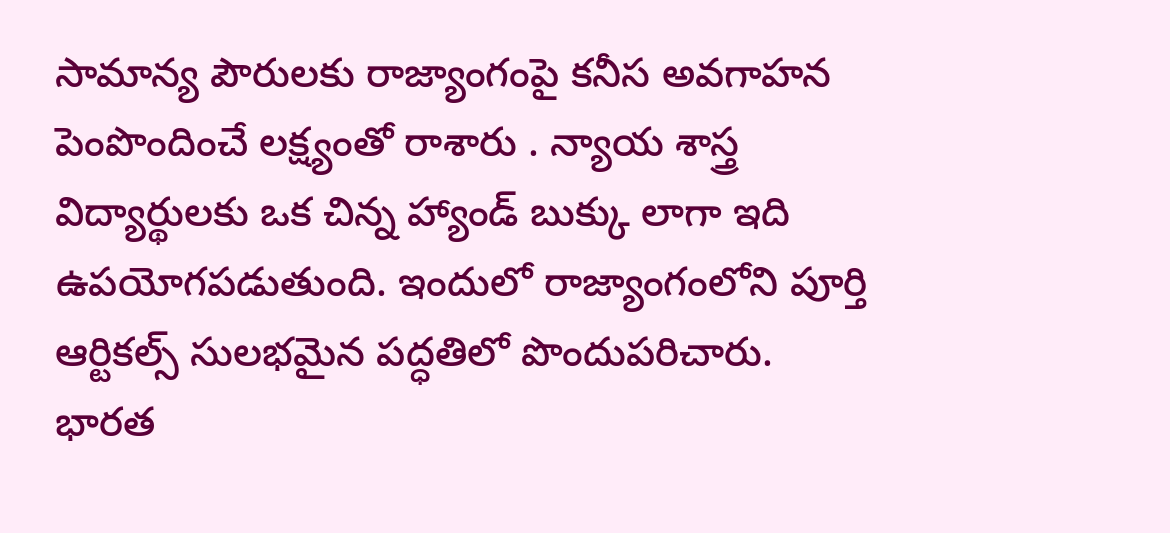సామాన్య పౌరులకు రాజ్యాంగంపై కనీస అవగాహన పెంపొందించే లక్ష్యంతో రాశారు . న్యాయ శాస్త్ర విద్యార్థులకు ఒక చిన్న హ్యాండ్ బుక్కు లాగా ఇది ఉపయోగపడుతుంది. ఇందులో రాజ్యాంగంలోని పూర్తి ఆర్టికల్స్ సులభమైన పద్ధతిలో పొందుపరిచారు. భారత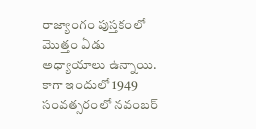రాజ్యాంగం పుస్తకంలో మొత్తం ఏడు అధ్యాయాలు ఉన్నాయి. కాగా ఇందులో 1949 సంవత్సరంలో నవంబర్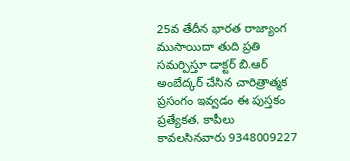25వ తేదీన భారత రాజ్యాంగ ముసాయిదా తుది ప్రతి సమర్పిస్తూ డాక్టర్ బి.ఆర్ అంబేద్కర్ చేసిన చారిత్రాత్మక ప్రసంగం ఇవ్వడం ఈ పుస్తకం ప్రత్యేకత. కాపీలు కావలసినవారు 9348009227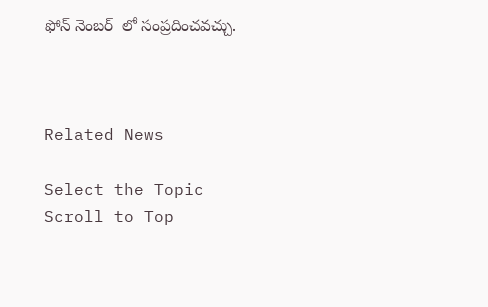ఫోన్ నెంబర్  లో సంప్రదించవచ్చు.



Related News

Select the Topic
Scroll to Top